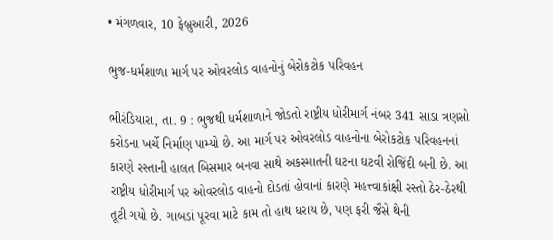• મંગળવાર, 10 ફેબ્રુઆરી, 2026

ભુજ-ધર્મશાળા માર્ગ પર ઓવરલોડ વાહનોનું બેરોકટોક પરિવહન

ભીરંડિયારા, તા. 9 : ભુજથી ધર્મશાળાને જોડતો રાષ્ટ્રીય ધોરીમાર્ગ નંબર 341 સાડા ત્રણસો કરોડના ખર્ચે નિર્માણ પામ્યો છે. આ માર્ગ પર ઓવરલોડ વાહનોના બેરોકટોક પરિવહનનાં કારણે રસ્તાની હાલત બિસમાર બનવા સાથે અકસ્માતની ઘટના ઘટવી રોજિંદી બની છે. આ રાષ્ટ્રીય ધોરીમાર્ગ પર ઓવરલોડ વાહનો દોડતાં હોવાનાં કારણે મહત્ત્વાકાંક્ષી રસ્તો ઠેર-ઠેરથી તૂટી ગયો છે. ગાબડાં પૂરવા માટે કામ તો હાથ ધરાય છે, પણ ફરી જૈસે થેની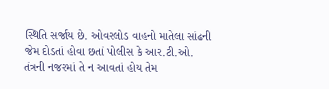સ્થિતિ સર્જાય છે. ઓવરલોડ વાહનો માતેલા સાંઢની જેમ દોડતાં હોવા છતાં પોલીસ કે આર.ટી.ઓ. તંત્રની નજરમાં તે ન આવતાં હોય તેમ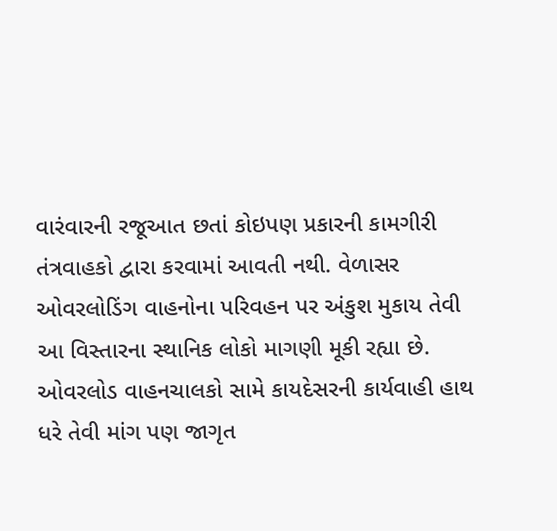વારંવારની રજૂઆત છતાં કોઇપણ પ્રકારની કામગીરી તંત્રવાહકો દ્વારા કરવામાં આવતી નથી. વેળાસર ઓવરલોડિંગ વાહનોના પરિવહન પર અંકુશ મુકાય તેવી આ વિસ્તારના સ્થાનિક લોકો માગણી મૂકી રહ્યા છે. ઓવરલોડ વાહનચાલકો સામે કાયદેસરની કાર્યવાહી હાથ ધરે તેવી માંગ પણ જાગૃત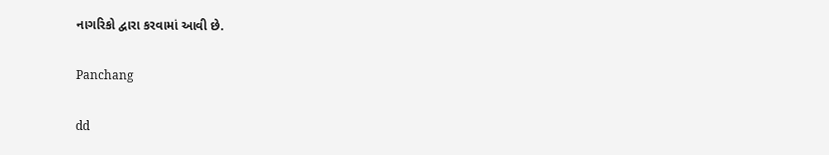નાગરિકો દ્વારા કરવામાં આવી છે.

Panchang

dd